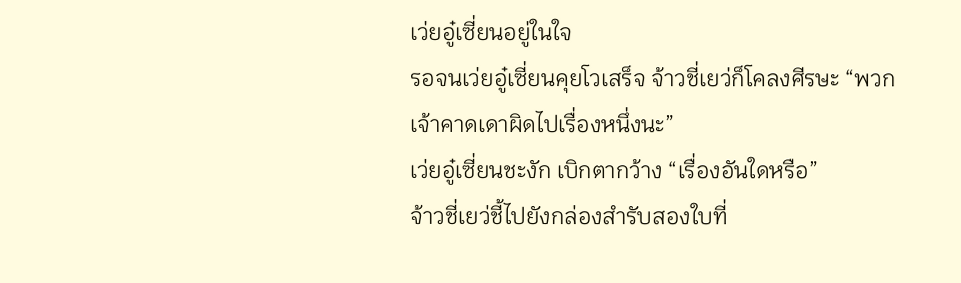เว่ยอู๋เซี่ยนอยู่ในใจ
รอจนเว่ยอู๋เซี่ยนคุยโวเสร็จ จ้าวชี่เยว่ก็โคลงศีรษะ “พวกเจ้าคาดเดาผิดไปเรื่องหนึ่งนะ”
เว่ยอู๋เซี่ยนชะงัก เบิกตากว้าง “เรื่องอันใดหรือ”
จ้าวชี่เยว่ชี้ไปยังกล่องสำรับสองใบที่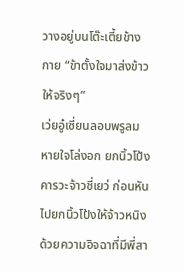วางอยู่บนโต๊ะเตี้ยข้างกาย “ข้าตั้งใจมาส่งข้าวให้จริงๆ”
เว่ยอู๋เซี่ยนลอบพรูลมหายใจโล่งอก ยกนิ้วโป้งคารวะจ้าวชี่เยว่ ก่อนหันไปยกนิ้วโป้งให้จ้าวหนิงด้วยความอิจฉาที่มีพี่สา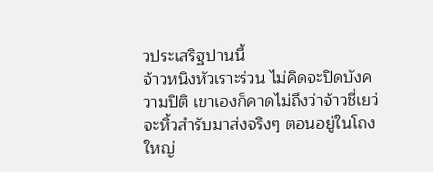วประเสริฐปานนี้
จ้าวหนิงหัวเราะร่วน ไม่คิดจะปิดบังความปิติ เขาเองก็คาดไม่ถึงว่าจ้าวชี่เยว่จะหิ้วสำรับมาส่งจริงๆ ตอนอยู่ในโถงใหญ่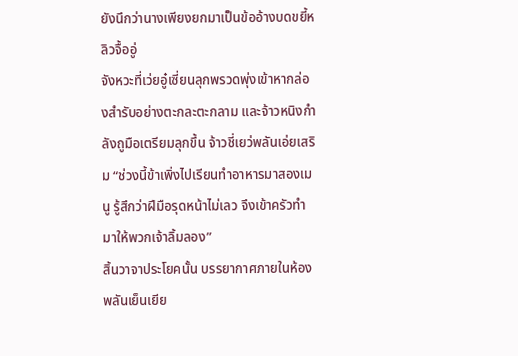ยังนึกว่านางเพียงยกมาเป็นข้ออ้างบดขยี้หลิวจื้ออู่
จังหวะที่เว่ยอู๋เซี่ยนลุกพรวดพุ่งเข้าหากล่องสำรับอย่างตะกละตะกลาม และจ้าวหนิงกำลังถูมือเตรียมลุกขึ้น จ้าวชี่เยว่พลันเอ่ยเสริม “ช่วงนี้ข้าเพิ่งไปเรียนทำอาหารมาสองเมนู รู้สึกว่าฝีมือรุดหน้าไม่เลว จึงเข้าครัวทำมาให้พวกเจ้าลิ้มลอง”
สิ้นวาจาประโยคนั้น บรรยากาศภายในห้องพลันเย็นเยีย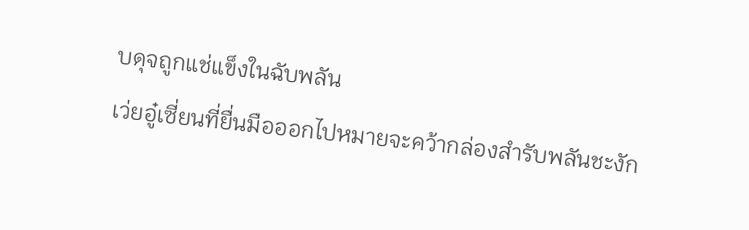บดุจถูกแช่แข็งในฉับพลัน
เว่ยอู๋เซี่ยนที่ยื่นมือออกไปหมายจะคว้ากล่องสำรับพลันชะงัก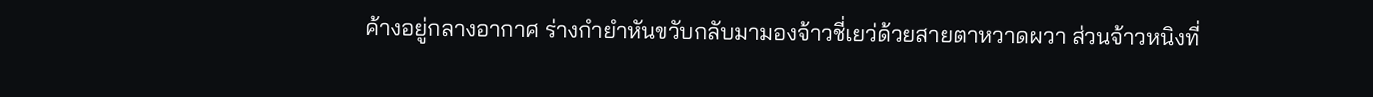ค้างอยู่กลางอากาศ ร่างกำยำหันขวับกลับมามองจ้าวชี่เยว่ด้วยสายตาหวาดผวา ส่วนจ้าวหนิงที่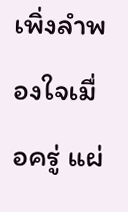เพิ่งลำพองใจเมื่อครู่ แผ่